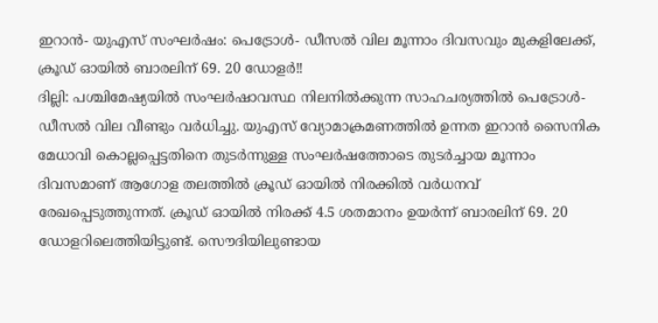ഇറാൻ- യുഎസ് സംഘർഷം: പെട്രോൾ- ഡീസൽ വില മൂന്നാം ദിവസവും മുകളിലേക്ക്, ക്രൂഡ് ഓയിൽ ബാരലിന് 69. 20 ഡോളർ!!
ദില്ലി: പശ്ചിമേഷ്യയിൽ സംഘർഷാവസ്ഥ നിലനിൽക്കുന്ന സാഹചര്യത്തിൽ പെട്രോൾ- ഡീസൽ വില വീണ്ടും വർധിച്ചു. യുഎസ് വ്യോമാക്രമണത്തിൽ ഉന്നത ഇറാൻ സൈനിക മേധാവി കൊല്ലപ്പെട്ടതിനെ തുടർന്നുള്ള സംഘർഷത്തോടെ തുടർച്ചായ മൂന്നാം ദിവസമാണ് ആഗോള തലത്തിൽ ക്രൂഡ് ഓയിൽ നിരക്കിൽ വർധനവ് രേഖപ്പെടുത്തുന്നത്. ക്രൂഡ് ഓയിൽ നിരക്ക് 4.5 ശതമാനം ഉയർന്ന് ബാരലിന് 69. 20 ഡോളറിലെത്തിയിട്ടുണ്ട്. സൌദിയിലുണ്ടായ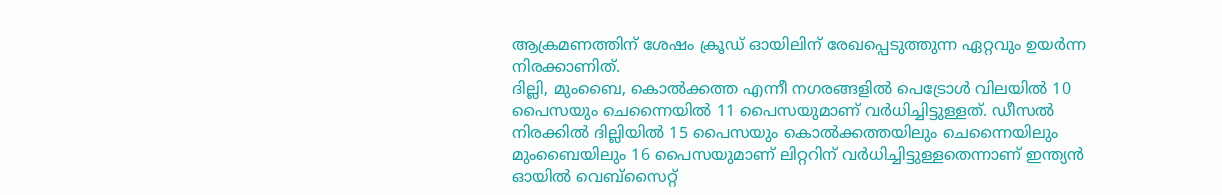ആക്രമണത്തിന് ശേഷം ക്രൂഡ് ഓയിലിന് രേഖപ്പെടുത്തുന്ന ഏറ്റവും ഉയർന്ന നിരക്കാണിത്.
ദില്ലി, മുംബൈ, കൊൽക്കത്ത എന്നീ നഗരങ്ങളിൽ പെട്രോൾ വിലയിൽ 10 പൈസയും ചെന്നൈയിൽ 11 പൈസയുമാണ് വർധിച്ചിട്ടുള്ളത്. ഡീസൽ നിരക്കിൽ ദില്ലിയിൽ 15 പൈസയും കൊൽക്കത്തയിലും ചെന്നൈയിലും മുംബൈയിലും 16 പൈസയുമാണ് ലിറ്ററിന് വർധിച്ചിട്ടുള്ളതെന്നാണ് ഇന്ത്യൻ ഓയിൽ വെബ്സൈറ്റ്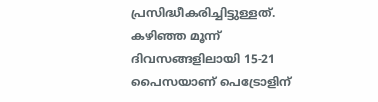പ്രസിദ്ധീകരിച്ചിട്ടുള്ളത്. കഴിഞ്ഞ മൂന്ന് ദിവസങ്ങളിലായി 15-21 പൈസയാണ് പെട്രോളിന്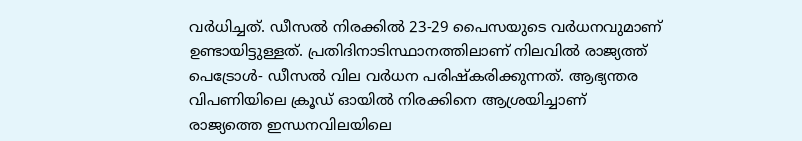വർധിച്ചത്. ഡീസൽ നിരക്കിൽ 23-29 പൈസയുടെ വർധനവുമാണ് ഉണ്ടായിട്ടുള്ളത്. പ്രതിദിനാടിസ്ഥാനത്തിലാണ് നിലവിൽ രാജ്യത്ത് പെട്രോൾ- ഡീസൽ വില വർധന പരിഷ്കരിക്കുന്നത്. ആഭ്യന്തര വിപണിയിലെ ക്രൂഡ് ഓയിൽ നിരക്കിനെ ആശ്രയിച്ചാണ്
രാജ്യത്തെ ഇന്ധനവിലയിലെ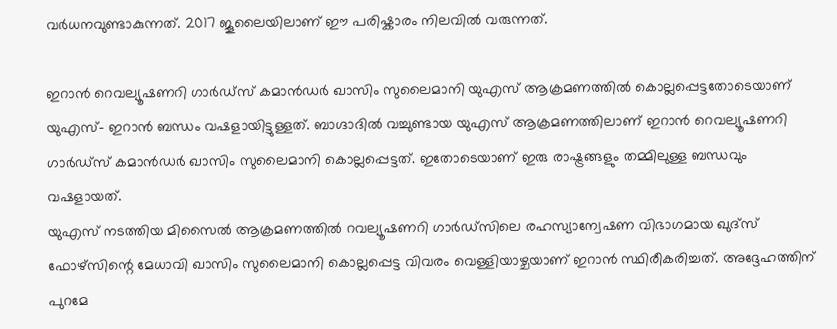വർധനവുണ്ടാകുന്നത്. 2017 ജൂലൈയിലാണ് ഈ പരിഷ്കാരം നിലവിൽ വരുന്നത്.

ഇറാൻ റെവല്യൂഷണറി ഗാർഡ്സ് കമാൻഡർ ഖാസിം സുലൈമാനി യുഎസ് ആക്രമണത്തിൽ കൊല്ലപ്പെട്ടതോടെയാണ് യുഎസ്- ഇറാൻ ബന്ധം വഷളായിട്ടുള്ളത്. ബാഗ്ദാദിൽ വച്ചുണ്ടായ യുഎസ് ആക്രമണത്തിലാണ് ഇറാൻ റെവല്യൂഷണറി ഗാർഡ്സ് കമാൻഡർ ഖാസിം സുലൈമാനി കൊല്ലപ്പെട്ടത്. ഇതോടെയാണ് ഇരു രാഷ്ട്രങ്ങളും തമ്മിലുള്ള ബന്ധവും വഷളായത്.
യുഎസ് നടത്തിയ മിസൈൽ ആക്രമണത്തിൽ റവല്യൂഷണറി ഗാർഡ്സിലെ രഹസ്യാന്വേഷണ വിഭാഗമായ ഖുദ്സ് ഫോഴ്സിന്റെ മേധാവി ഖാസിം സുലൈമാനി കൊല്ലപ്പെട്ട വിവരം വെള്ളിയാഴ്ചയാണ് ഇറാൻ സ്ഥിരീകരിച്ചത്. അദ്ദേഹത്തിന് പുറമേ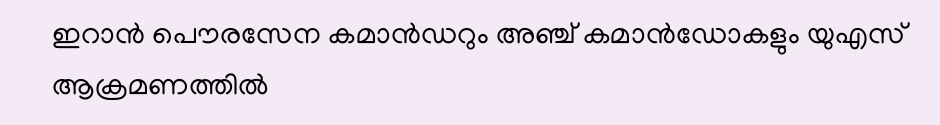ഇറാൻ പൌരസേന കമാൻഡറും അഞ്ച് കമാൻഡോകളും യുഎസ് ആക്രമണത്തിൽ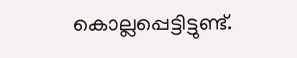കൊല്ലപ്പെട്ടിട്ടുണ്ട്.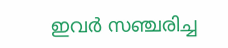ഇവർ സഞ്ചരിച്ച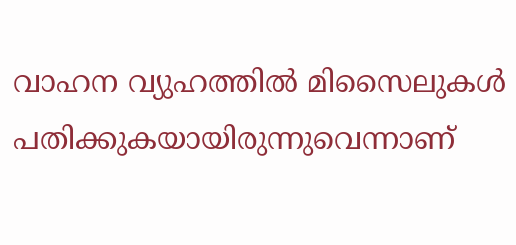വാഹന വ്യുഹത്തിൽ മിസൈലുകൾ പതിക്കുകയായിരുന്നുവെന്നാണ്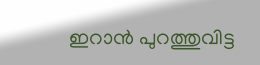ഇറാൻ പുറത്തുവിട്ട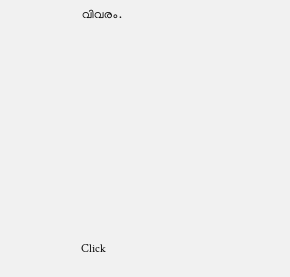വിവരം.












Click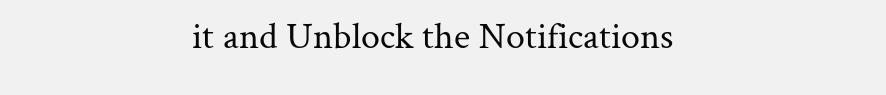it and Unblock the Notifications